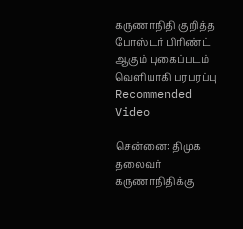கருணாநிதி குறித்த போஸ்டர் பிரிண்ட் ஆகும் புகைப்படம் வெளியாகி பரபரப்பு
Recommended Video

சென்னை: திமுக தலைவர் கருணாநிதிக்கு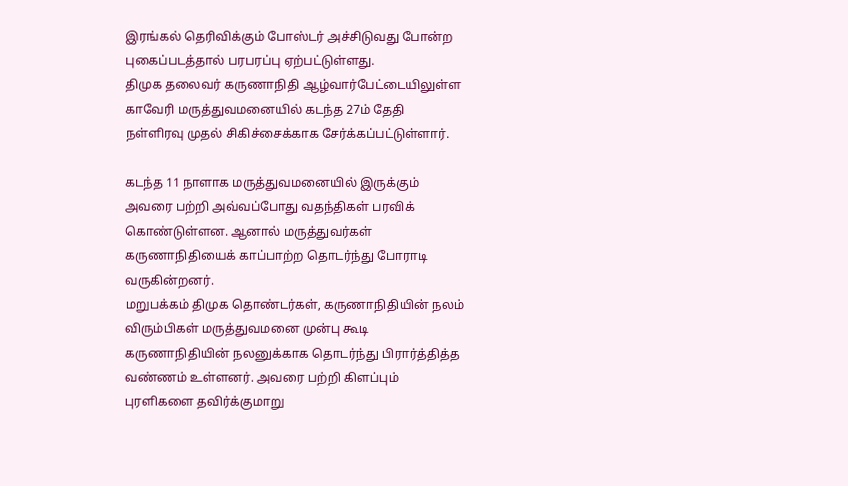இரங்கல் தெரிவிக்கும் போஸ்டர் அச்சிடுவது போன்ற புகைப்படத்தால் பரபரப்பு ஏற்பட்டுள்ளது.
திமுக தலைவர் கருணாநிதி ஆழ்வார்பேட்டையிலுள்ள காவேரி மருத்துவமனையில் கடந்த 27ம் தேதி நள்ளிரவு முதல் சிகிச்சைக்காக சேர்க்கப்பட்டுள்ளார்.

கடந்த 11 நாளாக மருத்துவமனையில் இருக்கும் அவரை பற்றி அவ்வப்போது வதந்திகள் பரவிக் கொண்டுள்ளன. ஆனால் மருத்துவர்கள் கருணாநிதியைக் காப்பாற்ற தொடர்ந்து போராடி வருகின்றனர்.
மறுபக்கம் திமுக தொண்டர்கள், கருணாநிதியின் நலம் விரும்பிகள் மருத்துவமனை முன்பு கூடி கருணாநிதியின் நலனுக்காக தொடர்ந்து பிரார்த்தித்த வண்ணம் உள்ளனர். அவரை பற்றி கிளப்பும் புரளிகளை தவிர்க்குமாறு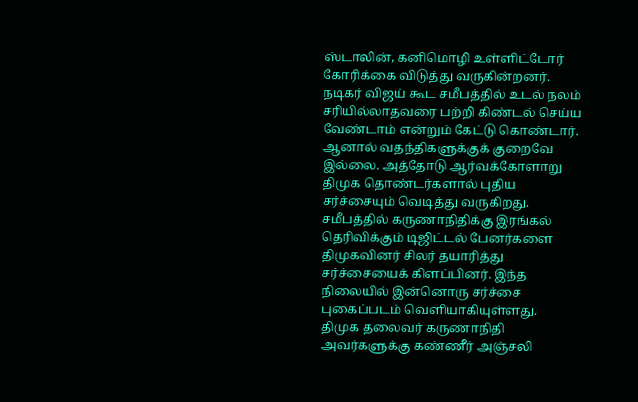ஸ்டாலின், கனிமொழி உள்ளிட்டோர் கோரிக்கை விடுத்து வருகின்றனர்.
நடிகர் விஜய் கூட சமீபத்தில் உடல் நலம் சரியில்லாதவரை பற்றி கிண்டல் செய்ய வேண்டாம் என்றும் கேட்டு கொண்டார். ஆனால் வதந்திகளுக்குக் குறைவே இல்லை. அத்தோடு ஆர்வக்கோளாறு திமுக தொண்டர்களால் புதிய சர்ச்சையும் வெடித்து வருகிறது.
சமீபத்தில் கருணாநிதிக்கு இரங்கல் தெரிவிக்கும் டிஜிட்டல் பேனர்களை திமுகவினர் சிலர் தயாரித்து சர்ச்சையைக் கிளப்பினர். இந்த நிலையில் இன்னொரு சர்ச்சை புகைப்படம் வெளியாகியுள்ளது.
திமுக தலைவர் கருணாநிதி அவர்களுக்கு கண்ணீர் அஞ்சலி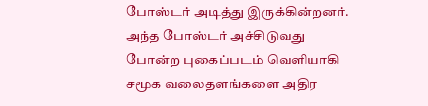போஸ்டர் அடித்து இருக்கின்றனர். அந்த போஸ்டர் அச்சிடுவது போன்ற புகைப்படம் வெளியாகி சமூக வலைதளங்களை அதிர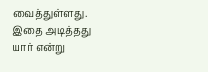வைத்துள்ளது. இதை அடித்தது யார் என்று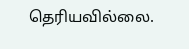தெரியவில்லை.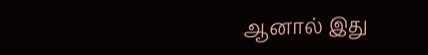ஆனால் இது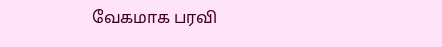வேகமாக பரவி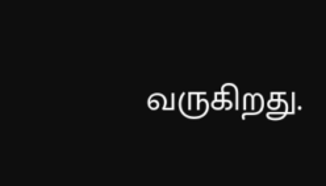வருகிறது.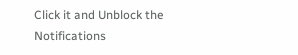Click it and Unblock the Notifications